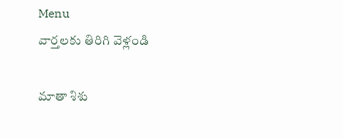Menu
వార్తలకు తిరిగి వెళ్లండి

మాతా శిశు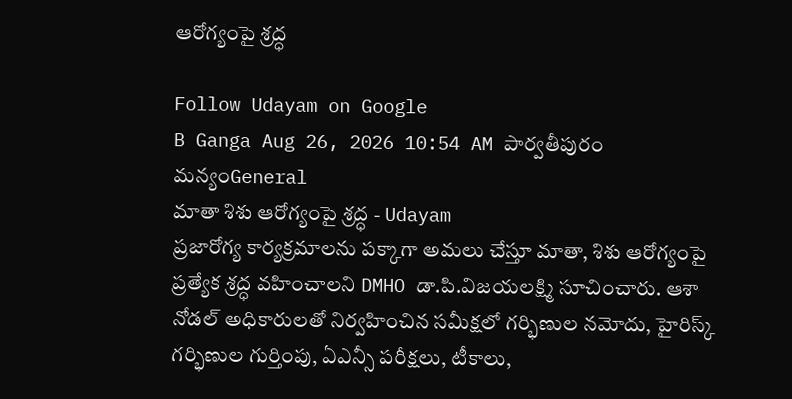ఆరోగ్యంపై శ్రద్ధ

Follow Udayam on Google
B Ganga Aug 26, 2026 10:54 AM పార్వతీపురం మన్యంGeneral
మాతా శిశు ఆరోగ్యంపై శ్రద్ధ - Udayam
ప్రజారోగ్య కార్యక్రమాలను పక్కాగా అమలు చేస్తూ మాతా, శిశు ఆరోగ్యంపై ప్రత్యేక శ్రద్ధ వహించాలని DMHO డా.పి.విజయలక్ష్మి సూచించారు. ఆశా నోడల్ అధికారులతో నిర్వహించిన సమీక్షలో గర్భిణుల నమోదు, హైరిస్క్ గర్భిణుల గుర్తింపు, ఏఎన్సీ పరీక్షలు, టీకాలు,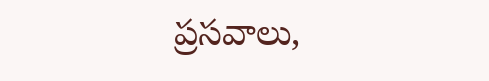ప్రసవాలు,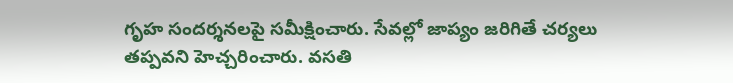గృహ సందర్శనలపై సమీక్షించారు. సేవల్లో జాప్యం జరిగితే చర్యలు తప్పవని హెచ్చరించారు. వసతి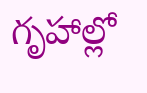గృహాల్లో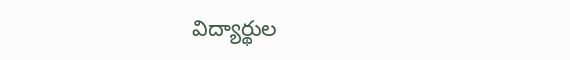విద్యార్థుల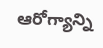ఆరోగ్యాన్ని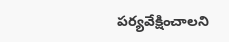పర్యవేక్షించాలని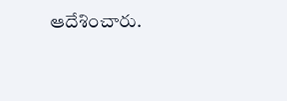ఆదేశించారు.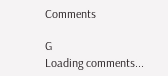Comments

G
Loading comments...